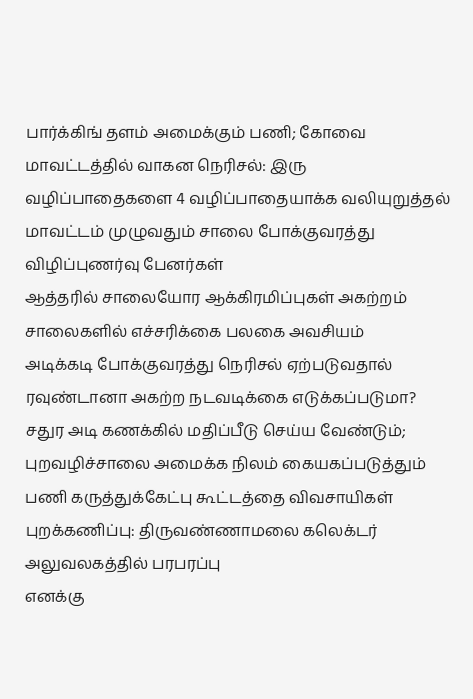பார்க்கிங் தளம் அமைக்கும் பணி; கோவை மாவட்டத்தில் வாகன நெரிசல்: இரு வழிப்பாதைகளை 4 வழிப்பாதையாக்க வலியுறுத்தல்
மாவட்டம் முழுவதும் சாலை போக்குவரத்து விழிப்புணர்வு பேனர்கள்
ஆத்தரில் சாலையோர ஆக்கிரமிப்புகள் அகற்றம்
சாலைகளில் எச்சரிக்கை பலகை அவசியம்
அடிக்கடி போக்குவரத்து நெரிசல் ஏற்படுவதால் ரவுண்டானா அகற்ற நடவடிக்கை எடுக்கப்படுமா?
சதுர அடி கணக்கில் மதிப்பீடு செய்ய வேண்டும்; புறவழிச்சாலை அமைக்க நிலம் கையகப்படுத்தும் பணி கருத்துக்கேட்பு கூட்டத்தை விவசாயிகள் புறக்கணிப்பு: திருவண்ணாமலை கலெக்டர் அலுவலகத்தில் பரபரப்பு
எனக்கு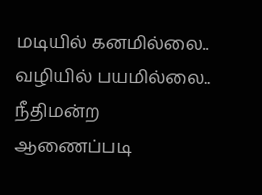மடியில் கனமில்லை.. வழியில் பயமில்லை.. நீதிமன்ற ஆணைப்படி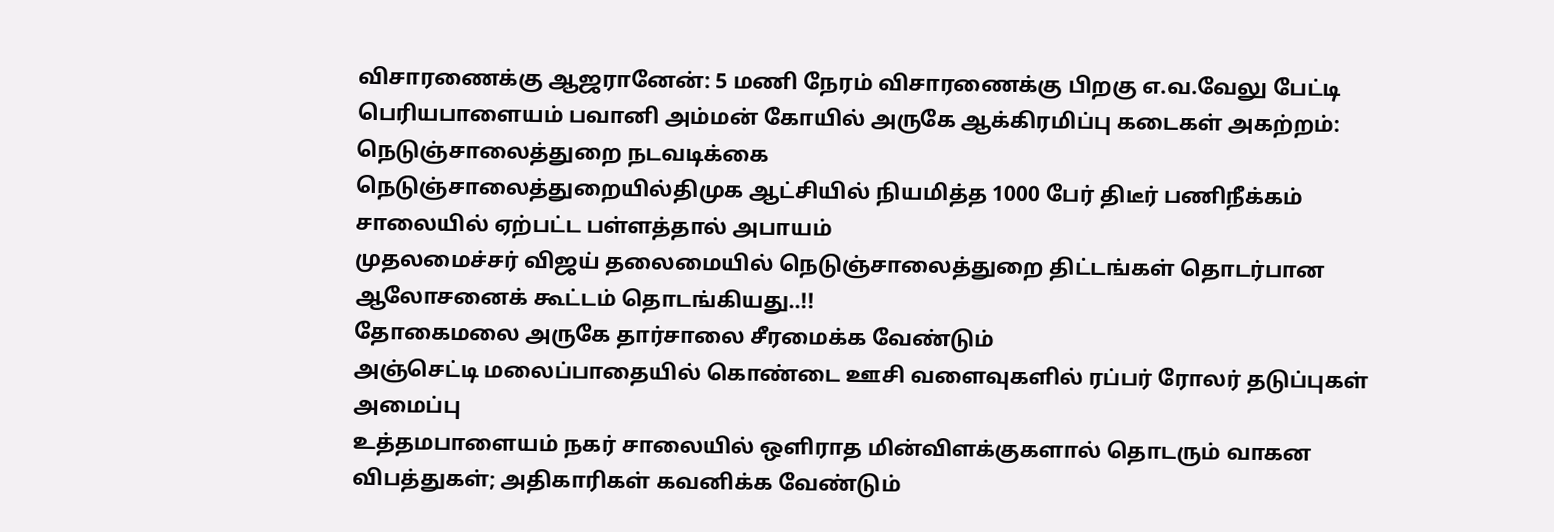விசாரணைக்கு ஆஜரானேன்: 5 மணி நேரம் விசாரணைக்கு பிறகு எ.வ.வேலு பேட்டி
பெரியபாளையம் பவானி அம்மன் கோயில் அருகே ஆக்கிரமிப்பு கடைகள் அகற்றம்: நெடுஞ்சாலைத்துறை நடவடிக்கை
நெடுஞ்சாலைத்துறையில்திமுக ஆட்சியில் நியமித்த 1000 பேர் திடீர் பணிநீக்கம்
சாலையில் ஏற்பட்ட பள்ளத்தால் அபாயம்
முதலமைச்சர் விஜய் தலைமையில் நெடுஞ்சாலைத்துறை திட்டங்கள் தொடர்பான ஆலோசனைக் கூட்டம் தொடங்கியது..!!
தோகைமலை அருகே தார்சாலை சீரமைக்க வேண்டும்
அஞ்செட்டி மலைப்பாதையில் கொண்டை ஊசி வளைவுகளில் ரப்பர் ரோலர் தடுப்புகள் அமைப்பு
உத்தமபாளையம் நகர் சாலையில் ஒளிராத மின்விளக்குகளால் தொடரும் வாகன விபத்துகள்; அதிகாரிகள் கவனிக்க வேண்டும்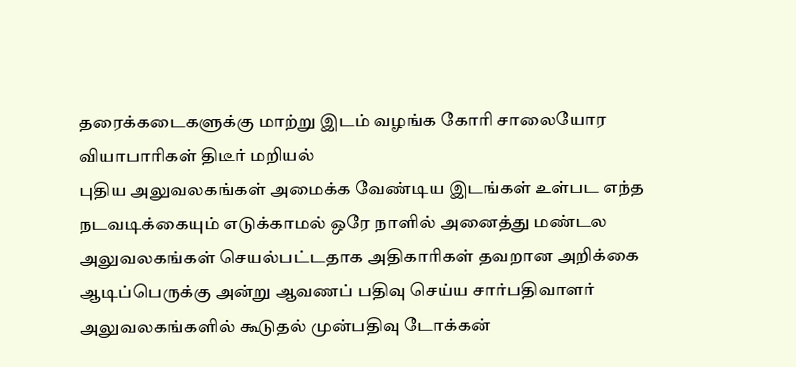தரைக்கடைகளுக்கு மாற்று இடம் வழங்க கோரி சாலையோர வியாபாரிகள் திடீர் மறியல்
புதிய அலுவலகங்கள் அமைக்க வேண்டிய இடங்கள் உள்பட எந்த நடவடிக்கையும் எடுக்காமல் ஒரே நாளில் அனைத்து மண்டல அலுவலகங்கள் செயல்பட்டதாக அதிகாரிகள் தவறான அறிக்கை
ஆடிப்பெருக்கு அன்று ஆவணப் பதிவு செய்ய சார்பதிவாளர் அலுவலகங்களில் கூடுதல் முன்பதிவு டோக்கன்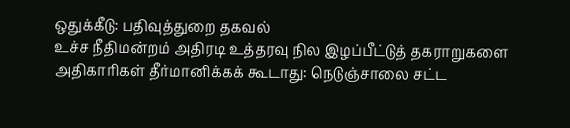ஒதுக்கீடு: பதிவுத்துறை தகவல்
உச்ச நீதிமன்றம் அதிரடி உத்தரவு நில இழப்பீட்டுத் தகராறுகளை அதிகாரிகள் தீர்மானிக்கக் கூடாது: நெடுஞ்சாலை சட்ட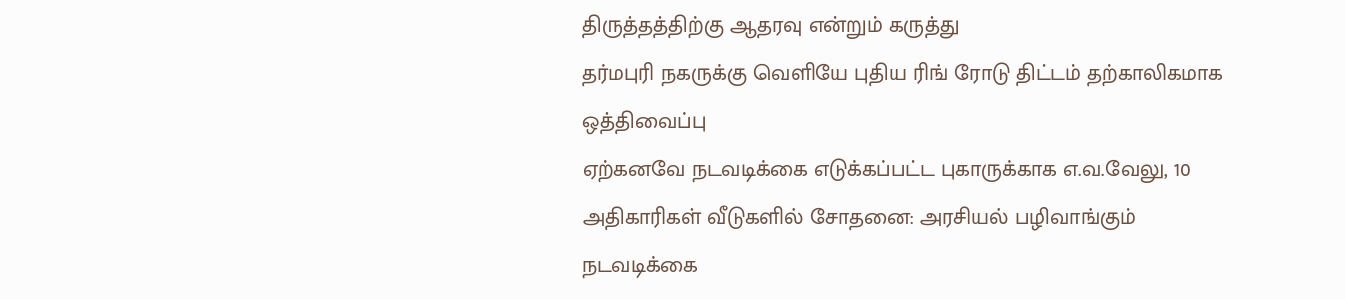திருத்தத்திற்கு ஆதரவு என்றும் கருத்து
தர்மபுரி நகருக்கு வெளியே புதிய ரிங் ரோடு திட்டம் தற்காலிகமாக ஒத்திவைப்பு
ஏற்கனவே நடவடிக்கை எடுக்கப்பட்ட புகாருக்காக எ.வ.வேலு, 10 அதிகாரிகள் வீடுகளில் சோதனை: அரசியல் பழிவாங்கும் நடவடிக்கை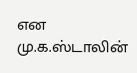என மு.க.ஸ்டாலின்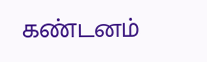கண்டனம்